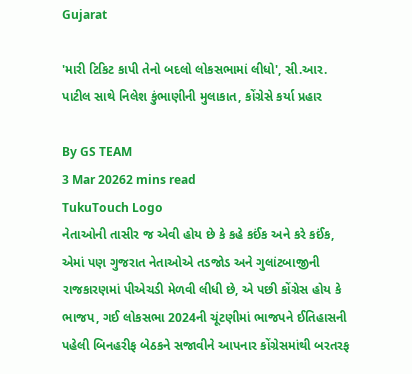Gujarat

'મારી ટિકિટ કાપી તેનો બદલો લોકસભામાં લીધો', સી.આર. પાટીલ સાથે નિલેશ કુંભાણીની મુલાકાત, કોંગ્રેસે કર્યા પ્રહાર

By GS TEAM
3 Mar 20262 mins read
TukuTouch Logo
નેતાઓની તાસીર જ એવી હોય છે કે કહે કઈંક અને કરે કઈંક, એમાં પણ ગુજરાત નેતાઓએ તડજોડ અને ગુલાંટબાજીની રાજકારણમાં પીએચડી મેળવી લીધી છે, એ પછી કોંગ્રેસ હોય કે ભાજપ, ગઈ લોકસભા 2024ની ચૂંટણીમાં ભાજપને ઈતિહાસની પહેલી બિનહરીફ બેઠકને સજાવીને આપનાર કોંગ્રેસમાંથી બરતરફ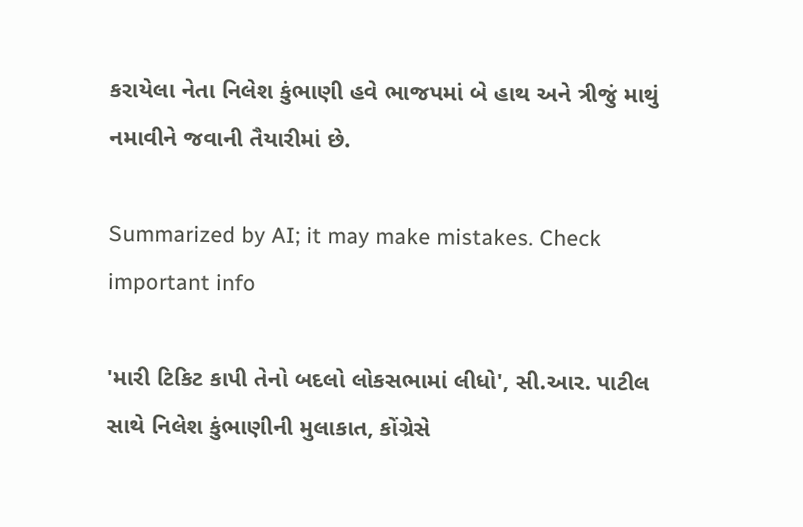કરાયેલા નેતા નિલેશ કુંભાણી હવે ભાજપમાં બે હાથ અને ત્રીજું માથું નમાવીને જવાની તૈયારીમાં છે.

Summarized by AI; it may make mistakes. Check important info

'મારી ટિકિટ કાપી તેનો બદલો લોકસભામાં લીધો', સી.આર. પાટીલ સાથે નિલેશ કુંભાણીની મુલાકાત, કોંગ્રેસે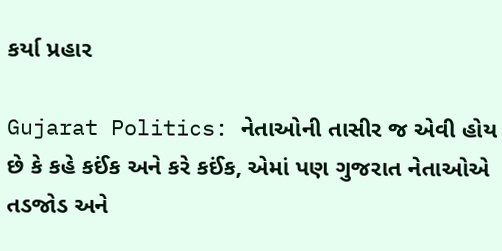કર્યા પ્રહાર

Gujarat Politics: નેતાઓની તાસીર જ એવી હોય છે કે કહે કઈંક અને કરે કઈંક, એમાં પણ ગુજરાત નેતાઓએ તડજોડ અને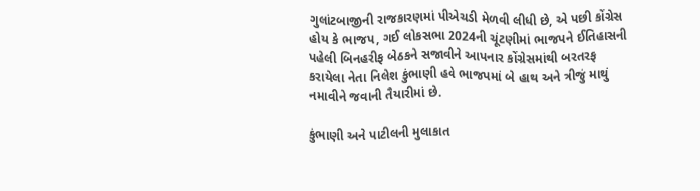ગુલાંટબાજીની રાજકારણમાં પીએચડી મેળવી લીધી છે, એ પછી કોંગ્રેસ હોય કે ભાજપ, ગઈ લોકસભા 2024ની ચૂંટણીમાં ભાજપને ઈતિહાસની પહેલી બિનહરીફ બેઠકને સજાવીને આપનાર કોંગ્રેસમાંથી બરતરફ કરાયેલા નેતા નિલેશ કુંભાણી હવે ભાજપમાં બે હાથ અને ત્રીજું માથું નમાવીને જવાની તૈયારીમાં છે.

કુંભાણી અને પાટીલની મુલાકાત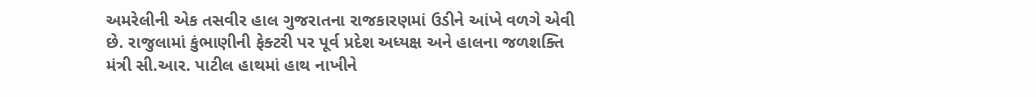અમરેલીની એક તસવીર હાલ ગુજરાતના રાજકારણમાં ઉડીને આંખે વળગે એવી છે. રાજુલામાં કુંભાણીની ફેક્ટરી પર પૂર્વ પ્રદેશ અધ્યક્ષ અને હાલના જળશક્તિ મંત્રી સી.આર. પાટીલ હાથમાં હાથ નાખીને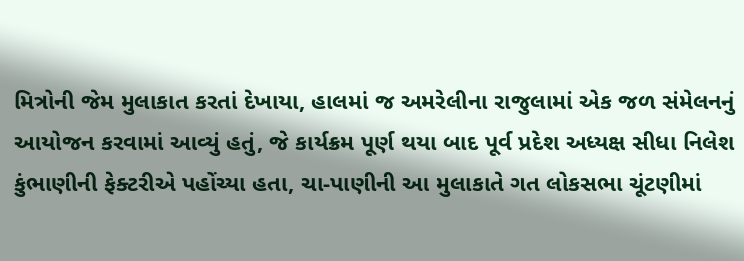મિત્રોની જેમ મુલાકાત કરતાં દેખાયા, હાલમાં જ અમરેલીના રાજુલામાં એક જળ સંમેલનનું આયોજન કરવામાં આવ્યું હતું, જે કાર્યક્રમ પૂર્ણ થયા બાદ પૂર્વ પ્રદેશ અધ્યક્ષ સીધા નિલેશ કુંભાણીની ફેક્ટરીએ પહોંચ્યા હતા, ચા-પાણીની આ મુલાકાતે ગત લોકસભા ચૂંટણીમાં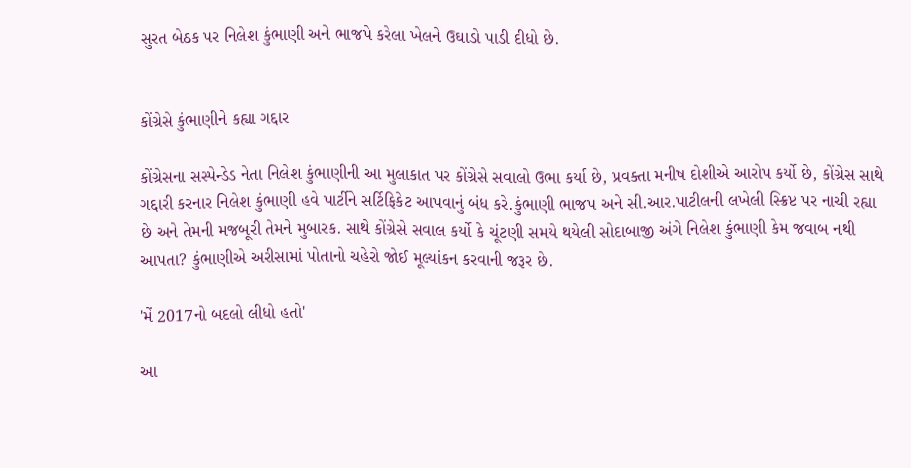સુરત બેઠક પર નિલેશ કુંભાણી અને ભાજપે કરેલા ખેલને ઉઘાડો પાડી દીધો છે.


કોંગ્રેસે કુંભાણીને કહ્યા ગદ્દાર

કોંગ્રેસના સસ્પેન્ડેડ નેતા નિલેશ કુંભાણીની આ મુલાકાત પર કોંગ્રેસે સવાલો ઉભા કર્યા છે, પ્રવક્તા મનીષ દોશીએ આરોપ કર્યો છે, કોંગ્રેસ સાથે ગદ્દારી કરનાર નિલેશ કુંભાણી હવે પાર્ટીને સર્ટિફિકેટ આપવાનું બંધ કરે.કુંભાણી ભાજપ અને સી.આર.પાટીલની લખેલી સ્ક્રિપ્ટ પર નાચી રહ્યા છે અને તેમની મજબૂરી તેમને મુબારક. સાથે કોંગ્રેસે સવાલ કર્યો કે ચૂંટણી સમયે થયેલી સોદાબાજી અંગે નિલેશ કુંભાણી કેમ જવાબ નથી આપતા? કુંભાણીએ અરીસામાં પોતાનો ચહેરો જોઈ મૂલ્યાંકન કરવાની જરૂર છે.

'મેં 2017નો બદલો લીધો હતો'

આ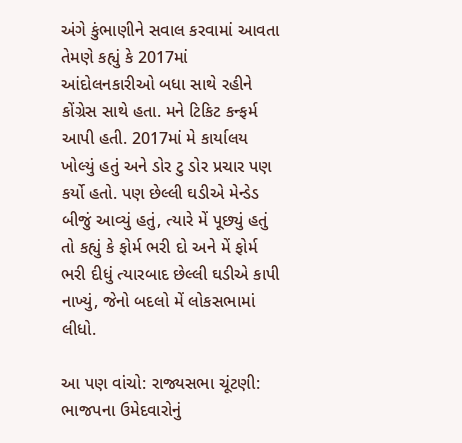અંગે કુંભાણીને સવાલ કરવામાં આવતા તેમણે કહ્યું કે 2017માં આંદોલનકારીઓ બધા સાથે રહીને કોંગ્રેસ સાથે હતા. મને ટિકિટ કન્ફર્મ આપી હતી. 2017માં મે કાર્યાલય ખોલ્યું હતું અને ડોર ટુ ડોર પ્રચાર પણ કર્યો હતો. પણ છેલ્લી ઘડીએ મેન્ડેડ બીજું આવ્યું હતું, ત્યારે મેં પૂછ્યું હતું તો કહ્યું કે ફોર્મ ભરી દો અને મેં ફોર્મ ભરી દીધું ત્યારબાદ છેલ્લી ઘડીએ કાપી નાખ્યું, જેનો બદલો મેં લોકસભામાં લીધો.

આ પણ વાંચો: રાજ્યસભા ચૂંટણી: ભાજપના ઉમેદવારોનું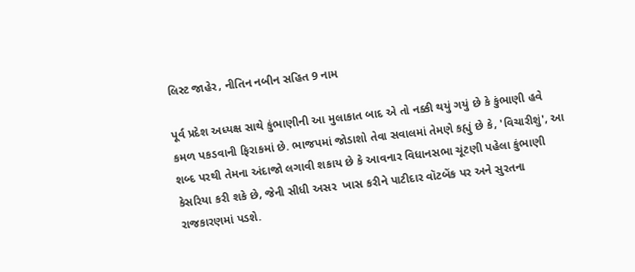લિસ્ટ જાહેર, નીતિન નબીન સહિત 9 નામ

પૂર્વ પ્રદેશ અધ્યક્ષ સાથે કુંભાણીની આ મુલાકાત બાદ એ તો નક્કી થયું ગયું છે કે કુંભાણી હવે કમળ પકડવાની ફિરાકમાં છે. ભાજપમાં જોડાશો તેવા સવાલમાં તેમણે કહ્યું છે કે, 'વિચારીશું', આ શબ્દ પરથી તેમના અંદાજો લગાવી શકાય છે કે આવનાર વિધાનસભા ચૂંટણી પહેલા કુંભાણી કેસરિયા કરી શકે છે, જેની સીધી અસર  ખાસ કરીને પાટીદાર વૉટબેંક પર અને સુરતના રાજકારણમાં પડશે.